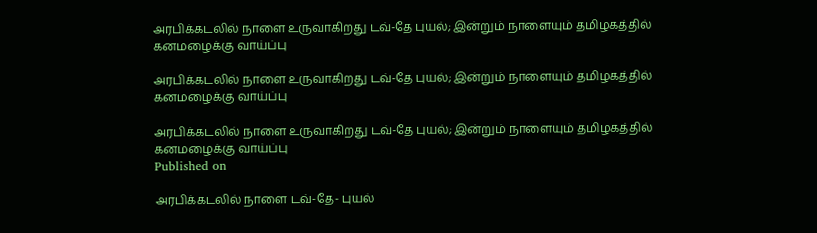அரபிக்கடலில் நாளை உருவாகிறது டவ்-தே புயல்; இன்றும் நாளையும் தமிழகத்தில் கனமழைக்கு வாய்ப்பு

அரபிக்கடலில் நாளை உருவாகிறது டவ்-தே புயல்; இன்றும் நாளையும் தமிழகத்தில் கனமழைக்கு வாய்ப்பு

அரபிக்கடலில் நாளை உருவாகிறது டவ்-தே புயல்; இன்றும் நாளையும் தமிழகத்தில் கனமழைக்கு வாய்ப்பு
Published on

அரபிக்கடலில் நாளை டவ்-தே- புயல்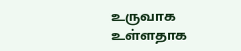உருவாக உள்ளதாக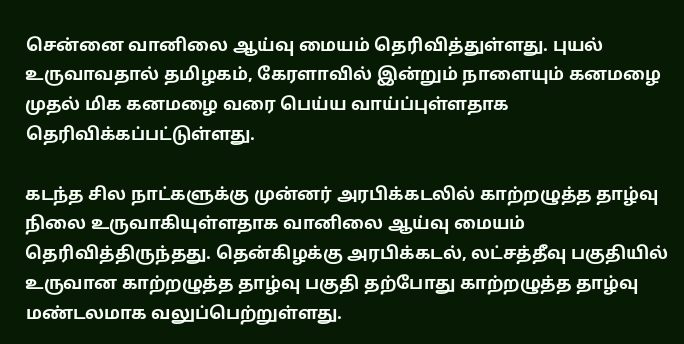சென்னை வானிலை ஆய்வு மையம் தெரிவித்துள்ளது. புயல் உருவாவதால் தமிழகம், கேரளாவில் இன்றும் நாளையும் கனமழை முதல் மிக கனமழை வரை பெய்ய வாய்ப்புள்ளதாக தெரிவிக்கப்பட்டுள்ளது.

கடந்த சில நாட்களுக்கு முன்னர் அரபிக்கடலில் காற்றழுத்த தாழ்வு நிலை உருவாகியுள்ளதாக வானிலை ஆய்வு மையம் தெரிவித்திருந்தது. தென்கிழக்கு அரபிக்கடல், லட்சத்தீவு பகுதியில் உருவான காற்றழுத்த தாழ்வு பகுதி தற்போது காற்றழுத்த தாழ்வு மண்டலமாக வலுப்பெற்றுள்ளது.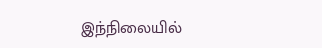இந்நிலையில்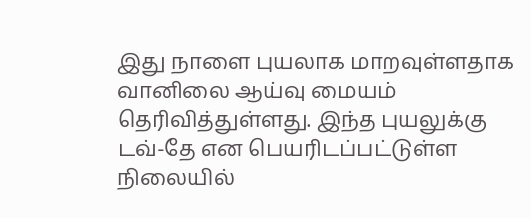இது நாளை புயலாக மாறவுள்ளதாக வானிலை ஆய்வு மையம் தெரிவித்துள்ளது. இந்த புயலுக்கு டவ்-தே என பெயரிடப்பட்டுள்ள நிலையில்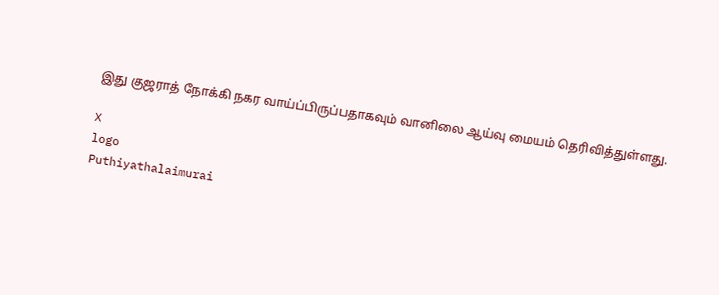இது குஜராத் நோக்கி நகர வாய்ப்பிருப்பதாகவும் வானிலை ஆய்வு மையம் தெரிவித்துள்ளது.

X
logo
Puthiyathalaimurai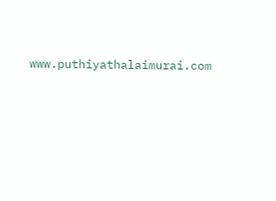www.puthiyathalaimurai.com